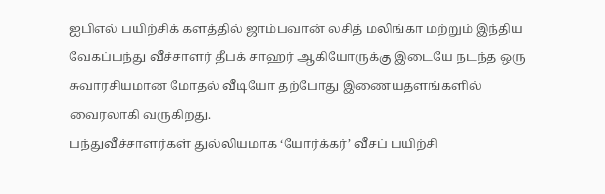ஐபிஎல் பயிற்சிக் களத்தில் ஜாம்பவான் லசித் மலிங்கா மற்றும் இந்திய வேகப்பந்து வீச்சாளர் தீபக் சாஹர் ஆகியோருக்கு இடையே நடந்த ஒரு சுவாரசியமான மோதல் வீடியோ தற்போது இணையதளங்களில் வைரலாகி வருகிறது.
பந்துவீச்சாளர்கள் துல்லியமாக ‘யோர்க்கர்’ வீசப் பயிற்சி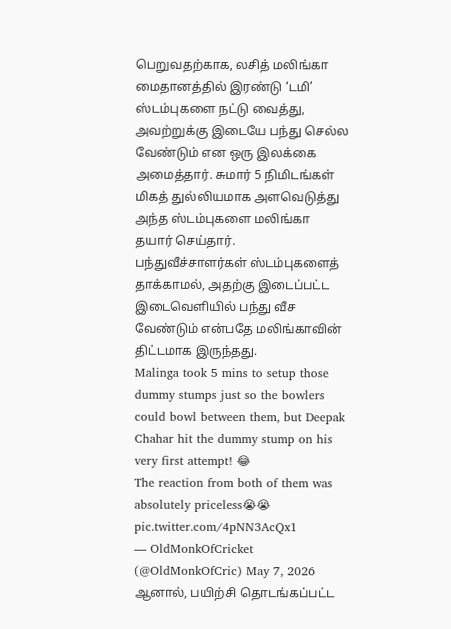பெறுவதற்காக, லசித் மலிங்கா மைதானத்தில் இரண்டு ‘டமி’ ஸ்டம்புகளை நட்டு வைத்து, அவற்றுக்கு இடையே பந்து செல்ல வேண்டும் என ஒரு இலக்கை அமைத்தார். சுமார் 5 நிமிடங்கள் மிகத் துல்லியமாக அளவெடுத்து அந்த ஸ்டம்புகளை மலிங்கா தயார் செய்தார். பந்துவீச்சாளர்கள் ஸ்டம்புகளைத் தாக்காமல், அதற்கு இடைப்பட்ட இடைவெளியில் பந்து வீச வேண்டும் என்பதே மலிங்காவின் திட்டமாக இருந்தது.
Malinga took 5 mins to setup those dummy stumps just so the bowlers could bowl between them, but Deepak Chahar hit the dummy stump on his very first attempt! 😂
The reaction from both of them was absolutely priceless😭😭 pic.twitter.com/4pNN3AcQx1
— OldMonkOfCricket (@OldMonkOfCric) May 7, 2026
ஆனால், பயிற்சி தொடங்கப்பட்ட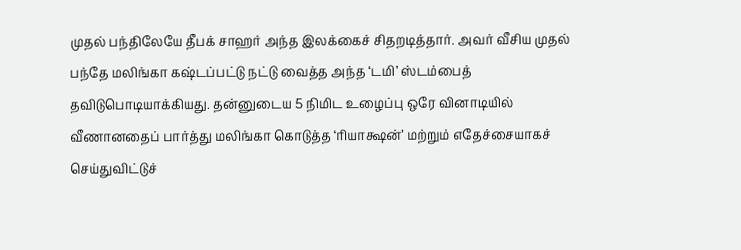முதல் பந்திலேயே தீபக் சாஹர் அந்த இலக்கைச் சிதறடித்தார். அவர் வீசிய முதல் பந்தே மலிங்கா கஷ்டப்பட்டு நட்டு வைத்த அந்த ‘டமி’ ஸ்டம்பைத் தவிடுபொடியாக்கியது. தன்னுடைய 5 நிமிட உழைப்பு ஒரே வினாடியில் வீணானதைப் பார்த்து மலிங்கா கொடுத்த ‘ரியாக்ஷன்’ மற்றும் எதேச்சையாகச் செய்துவிட்டுச்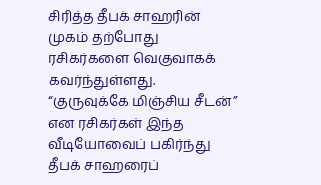சிரித்த தீபக் சாஹரின் முகம் தற்போது ரசிகர்களை வெகுவாகக் கவர்ந்துள்ளது. “குருவுக்கே மிஞ்சிய சீடன்” என ரசிகர்கள் இந்த வீடியோவைப் பகிர்ந்து தீபக் சாஹரைப்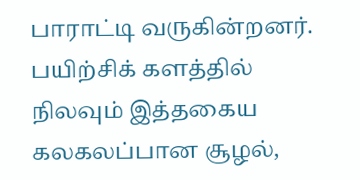பாராட்டி வருகின்றனர்.
பயிற்சிக் களத்தில் நிலவும் இத்தகைய கலகலப்பான சூழல்,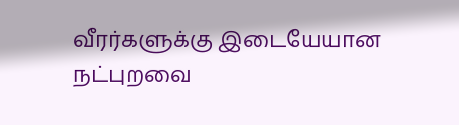வீரர்களுக்கு இடையேயான நட்புறவை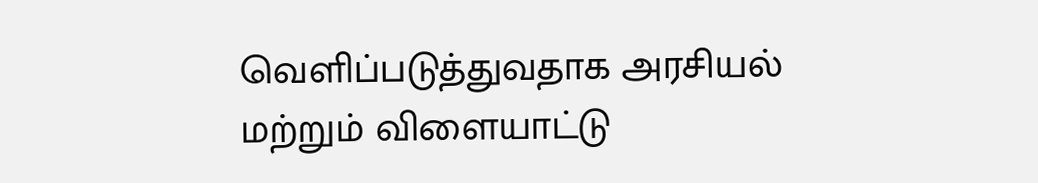வெளிப்படுத்துவதாக அரசியல் மற்றும் விளையாட்டு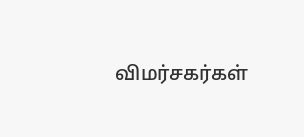விமர்சகர்கள்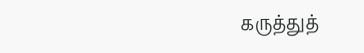கருத்துத்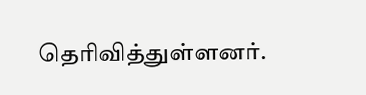தெரிவித்துள்ளனர்.